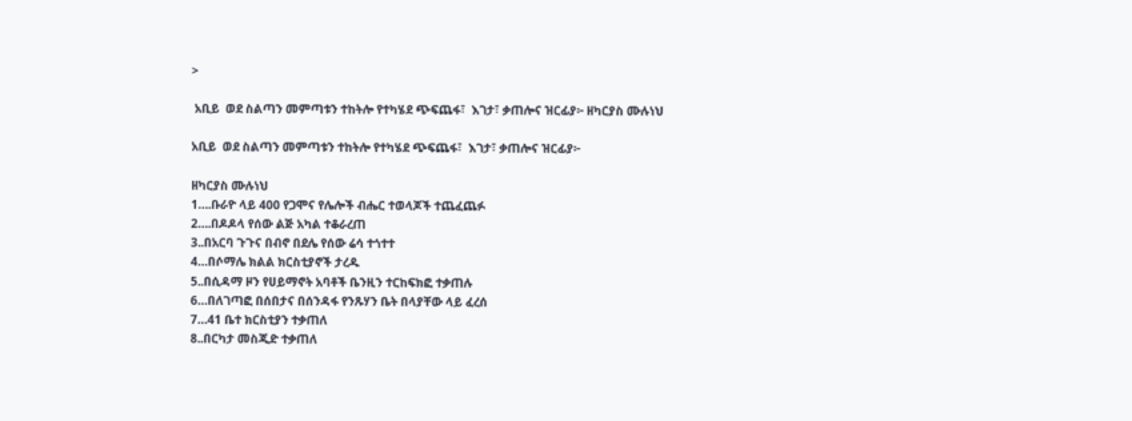>

 አቢይ  ወደ ስልጣን መምጣቱን ተከትሎ የተካሄደ ጭፍጨፋ፣  እገታ፣ ቃጠሎና ዝርፊያ፦ ዘካርያስ ሙሉነህ

አቢይ  ወደ ስልጣን መምጣቱን ተከትሎ የተካሄደ ጭፍጨፋ፣  እገታ፣ ቃጠሎና ዝርፊያ፦

ዘካርያስ ሙሉነህ
1….ቡራዮ ላይ 400 የጋሞና የሌሎች ብሔር ተወላጆች ተጨፈጨፉ
2….በዶዶላ የሰው ልጅ አካል ተቆራረጠ
3..በአርባ ጉጉና በብኖ በደሌ የሰው ሬሳ ተጎተተ
4…በሶማሌ ክልል ክርስቲያኖች ታረዱ
5..በሲዳማ ዞን የሀይማኖት አባቶች ቤንዚን ተርከፍክፎ ተቃጠሉ
6…በለገጣፎ በሰበታና በሰንዳፋ የንጹሃን ቤት በላያቸው ላይ ፈረሰ
7…41 ቤተ ክርስቲያን ተቃጠለ
8..በርካታ መስጂድ ተቃጠለ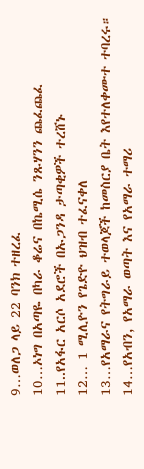9…ወለጋ ላይ 22 ባንክ ተዘረፈ
10…ኦነግ በአጣዬ በካራ ቆሬና በኬሚሴ ንጹሃንን ጨፈጨፈ
11..የአፋር አርሶ አደሮች በኡጋንዳ ታጣቂዎች ተረሸኑ
12… 1 ሚሊዮን የጌድዮ ህዝብ ተፈናቀለ
13…የአማራና የትግራይ ተወላጆች ከመስርያ ቤት እየተለቀሙተ ተባረሩ።
14…የአብን, የአማራ ወጣት እና የአማራ ተማሪ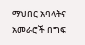ማህበር አባላትና አመራሮች በግፍ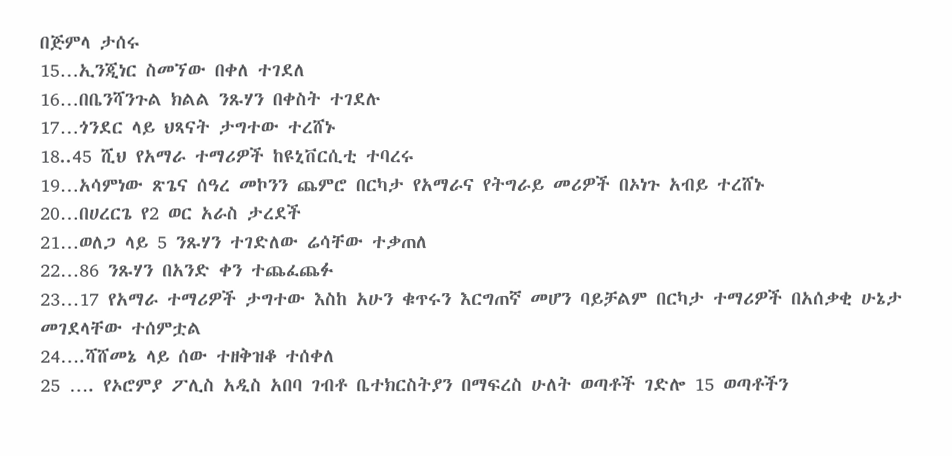በጅምላ ታሰሩ
15…ኢንጂነር ስመኘው በቀለ ተገደለ
16…በቤንሻንጉል ክልል ንጹሃን በቀስት ተገደሉ
17…ጎንደር ላይ ህጻናት ታግተው ተረሸኑ
18..45 ሺህ የአማራ ተማሪዎች ከዩኒቨርሲቲ ተባረሩ
19…አሳምነው ጽጌና ሰዓረ መኮንን ጨምሮ በርካታ የአማራና የትግራይ መሪዎች በኦነጉ አብይ ተረሸኑ
20…በሀረርጌ የ2 ወር አራስ ታረደች
21…ወለጋ ላይ 5 ንጹሃን ተገድለው ሬሳቸው ተቃጠለ
22…86 ንጹሃን በአንድ ቀን ተጨፈጨፉ
23…17 የአማራ ተማሪዎች ታግተው እስከ አሁን ቁጥሩን እርግጠኛ መሆን ባይቻልም በርካታ ተማሪዎች በአሰቃቂ ሁኔታ መገደላቸው ተሰምቷል
24….ሻሸመኔ ላይ ሰው ተዘቅዝቆ ተሰቀለ
25 …. የኦሮምያ ፖሊስ አዲስ አበባ ገብቶ ቤተክርስትያን በማፍረስ ሁለት ወጣቶች ገድሎ 15 ወጣቶችን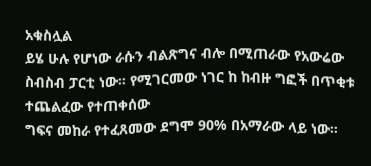አቁስሏል
ይሄ ሁሉ የሆነው ራሱን ብልጽግና ብሎ በሚጠራው የአውሬው ስብስብ ፓርቲ ነው። የሚገርመው ነገር ከ ከብዙ ግፎች በጥቂቱ ተጨልፈው የተጠቀሰው
ግፍና መከራ የተፈጸመው ደግሞ 90% በአማራው ላይ ነው።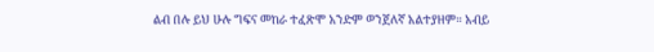ልብ በሉ ይህ ሁሉ ግፍና መከራ ተፈጽሞ አንድም ወንጀለኛ አልተያዘም። አብይ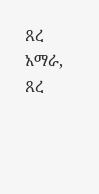ጸረ አማራ, ጸረ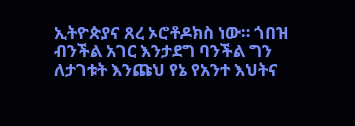ኢትዮጵያና ጸረ ኦሮቶዶክስ ነው። ጎበዝ ብንችል አገር እንታደግ ባንችል ግን ለታገቱት እንጩህ የኔ የአንተ እህትና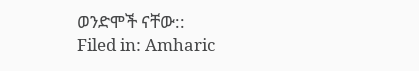ወንድሞች ናቸው::
Filed in: Amharic